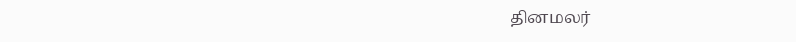தினமலர்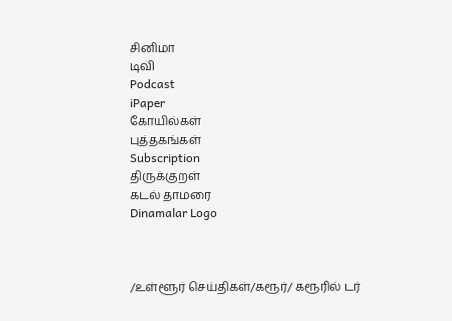சினிமா
டிவி
Podcast
iPaper
கோயில்கள்
புத்தகங்கள்
Subscription
திருக்குறள்
கடல் தாமரை
Dinamalar Logo



/உள்ளூர் செய்திகள்/கரூர்/ கரூரில் டர்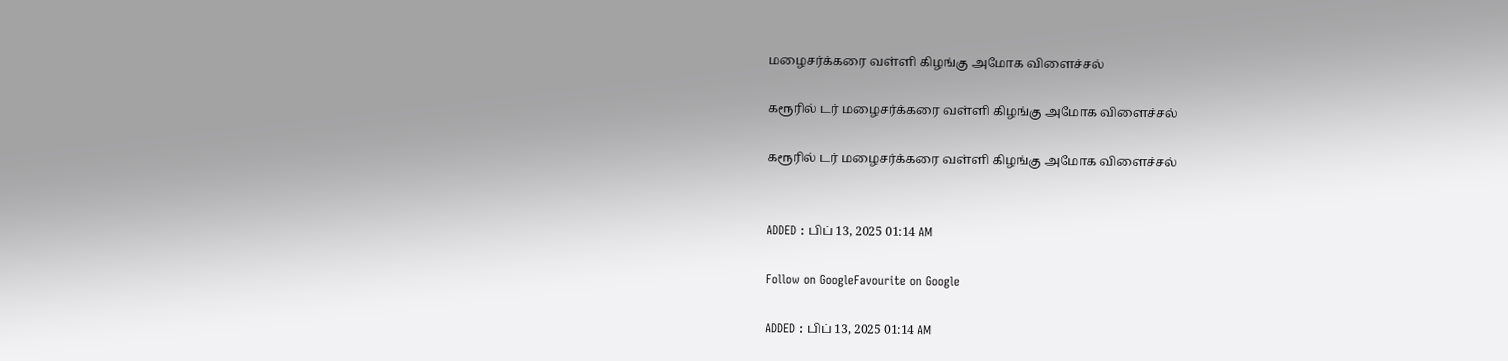மழைசர்க்கரை வள்ளி கிழங்கு அமோக விளைச்சல்

கரூரில் டர் மழைசர்க்கரை வள்ளி கிழங்கு அமோக விளைச்சல்

கரூரில் டர் மழைசர்க்கரை வள்ளி கிழங்கு அமோக விளைச்சல்


ADDED : பிப் 13, 2025 01:14 AM

Follow on GoogleFavourite on Google

ADDED : பிப் 13, 2025 01:14 AM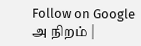Follow on Google
அ நிறம் |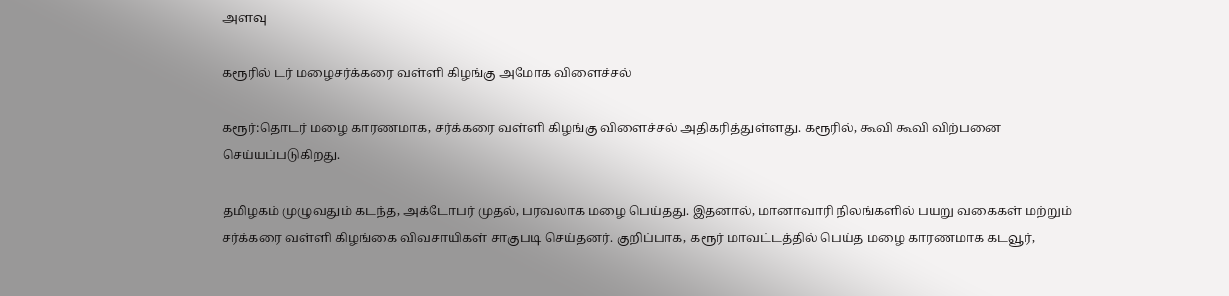அளவு

கரூரில் டர் மழைசர்க்கரை வள்ளி கிழங்கு அமோக விளைச்சல்

கரூர்:தொடர் மழை காரணமாக, சர்க்கரை வள்ளி கிழங்கு விளைச்சல் அதிகரித்துள்ளது. கரூரில், கூவி கூவி விற்பனை செய்யப்படுகிறது.

தமிழகம் முழுவதும் கடந்த, அக்டோபர் முதல், பரவலாக மழை பெய்தது. இதனால், மானாவாரி நிலங்களில் பயறு வகைகள் மற்றும் சர்க்கரை வள்ளி கிழங்கை விவசாயிகள் சாகுபடி செய்தனர். குறிப்பாக, கரூர் மாவட்டத்தில் பெய்த மழை காரணமாக கடவூர்,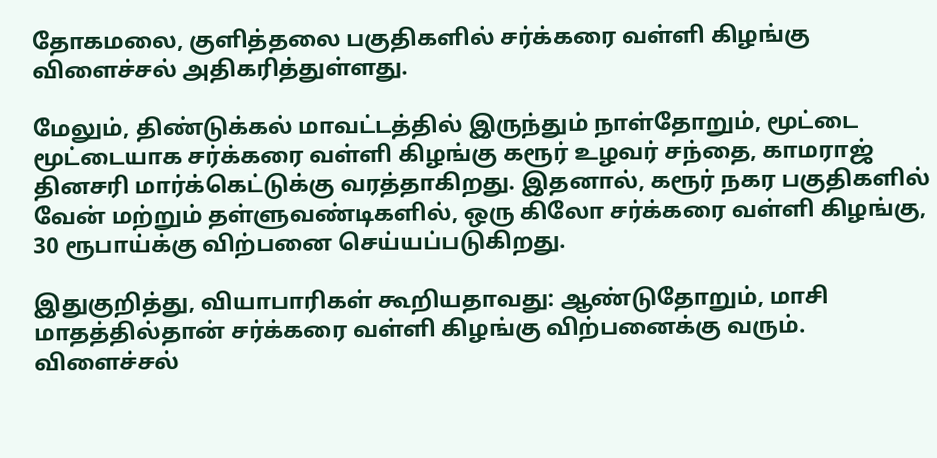தோகமலை, குளித்தலை பகுதிகளில் சர்க்கரை வள்ளி கிழங்கு விளைச்சல் அதிகரித்துள்ளது.

மேலும், திண்டுக்கல் மாவட்டத்தில் இருந்தும் நாள்தோறும், மூட்டை மூட்டையாக சர்க்கரை வள்ளி கிழங்கு கரூர் உழவர் சந்தை, காமராஜ் தினசரி மார்க்கெட்டுக்கு வரத்தாகிறது. இதனால், கரூர் நகர பகுதிகளில் வேன் மற்றும் தள்ளுவண்டிகளில், ஒரு கிலோ சர்க்கரை வள்ளி கிழங்கு, 30 ரூபாய்க்கு விற்பனை செய்யப்படுகிறது.

இதுகுறித்து, வியாபாரிகள் கூறியதாவது: ஆண்டுதோறும், மாசி மாதத்தில்தான் சர்க்கரை வள்ளி கிழங்கு விற்பனைக்கு வரும். விளைச்சல்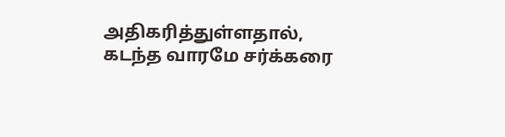அதிகரித்துள்ளதால், கடந்த வாரமே சர்க்கரை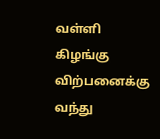வள்ளி கிழங்கு விற்பனைக்கு வந்து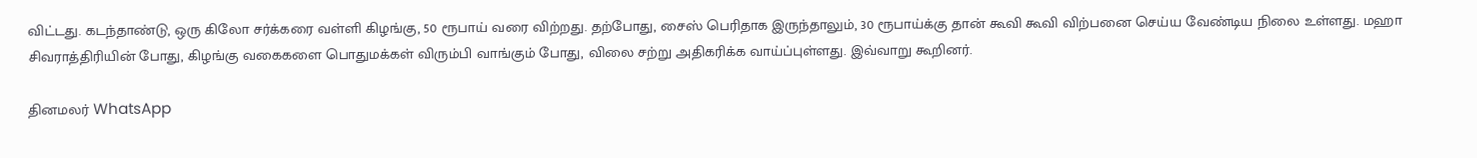விட்டது. கடந்தாண்டு, ஒரு கிலோ சர்க்கரை வள்ளி கிழங்கு, 50 ரூபாய் வரை விற்றது. தற்போது, சைஸ் பெரிதாக இருந்தாலும், 30 ரூபாய்க்கு தான் கூவி கூவி விற்பனை செய்ய வேண்டிய நிலை உள்ளது. மஹா சிவராத்திரியின் போது, கிழங்கு வகைகளை பொதுமக்கள் விரும்பி வாங்கும் போது, விலை சற்று அதிகரிக்க வாய்ப்புள்ளது. இவ்வாறு கூறினர்.

தினமலர் WhatsApp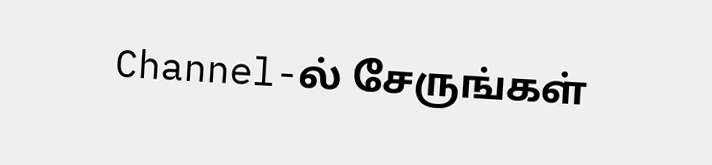Channel-ல் சேருங்கள்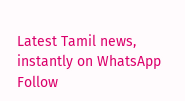Latest Tamil news, instantly on WhatsApp
Follow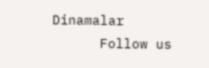Dinamalar
      Follow us